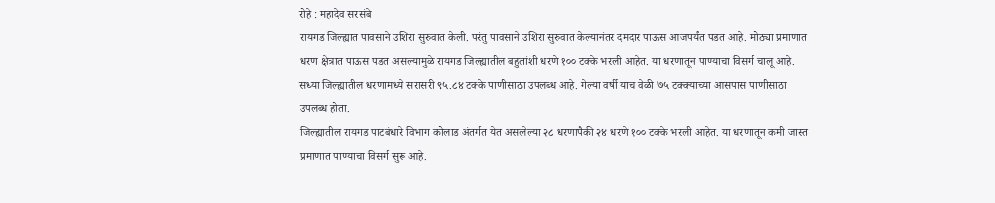रोहे : महादेव सरसंबे
रायगड जिल्ह्यात पावसाने उशिरा सुरुवात केली. परंतु पावसाने उशिरा सुरुवात केल्यानंतर दमदार पाऊस आजपर्यंत पडत आहे. मोठ्या प्रमाणात धरण क्षेत्रात पाऊस पडत असल्यामुळे रायगड जिल्ह्यातील बहुतांशी धरणे १०० टक्के भरली आहेत. या धरणातून पाण्याचा विसर्ग चालू आहे. सध्या जिल्ह्यातील धरणामध्ये सरासरी ९५.८४ टक्के पाणीसाठा उपलब्ध आहे. गेल्या वर्षी याच वेळी ७५ टक्क्याच्या आसपास पाणीसाठा उपलब्ध होता.
जिल्ह्यातील रायगड पाटबंधारे विभाग कोलाड अंतर्गत येत असलेल्या २८ धरणापैकी २४ धरणे १०० टक्के भरली आहेत. या धरणातून कमी जास्त प्रमाणात पाण्याचा विसर्ग सुरू आहे.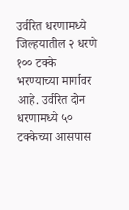उर्वरित धरणामध्ये जिल्हयातील २ धरणे १०० टक्के भरण्याच्या मार्गावर आहे. उर्वरित दोन धरणामध्ये ५० टक्केच्या आसपास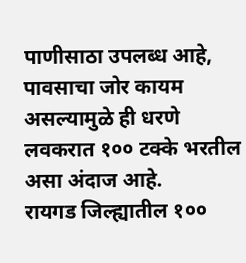पाणीसाठा उपलब्ध आहे, पावसाचा जोर कायम असल्यामुळे ही धरणे लवकरात १०० टक्के भरतील असा अंदाज आहे.
रायगड जिल्ह्यातील १००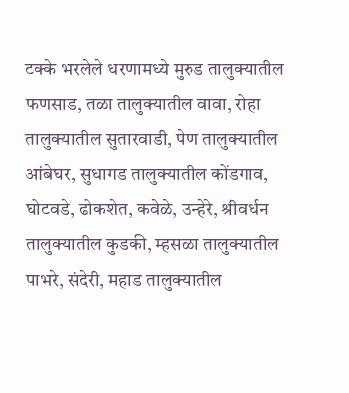टक्के भरलेले धरणामध्ये मुरुड तालुक्यातील फणसाड, तळा तालुक्यातील वावा, रोहा तालुक्यातील सुतारवाडी, पेण तालुक्यातील आंबेघर, सुधागड तालुक्यातील कोंडगाव, घोटवडे, ढोकशेत, कवेळे, उन्हेरे, श्रीवर्धन तालुक्यातील कुडकी, म्हसळा तालुक्यातील पाभरे, संदेरी, महाड तालुक्यातील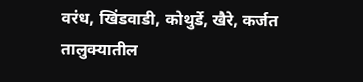वरंध, खिंडवाडी, कोथुर्डे, खैरे, कर्जत तालुक्यातील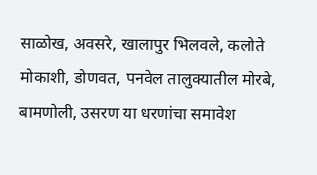साळोख, अवसरे, खालापुर भिलवले, कलोते मोकाशी, डोणवत, पनवेल तालुक्यातील मोरबे, बामणोली, उसरण या धरणांचा समावेश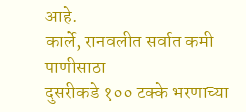आहे.
कार्ले, रानवलीत सर्वात कमी पाणीसाठा
दुसरीकडे १०० टक्के भरणाच्या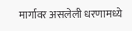मार्गावर असलेली धरणामध्ये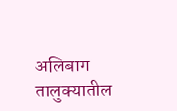अलिबाग तालुक्यातील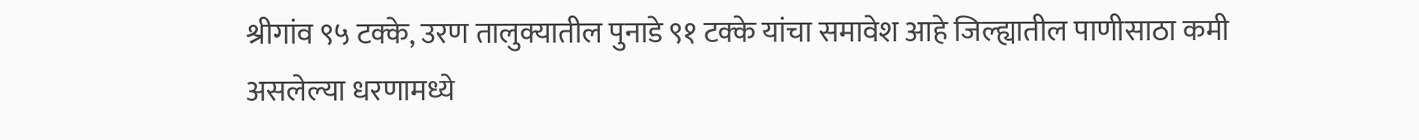श्रीगांव ९५ टक्के, उरण तालुक्यातील पुनाडे ९१ टक्के यांचा समावेश आहे जिल्ह्यातील पाणीसाठा कमी असलेल्या धरणामध्ये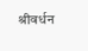श्रीवर्धन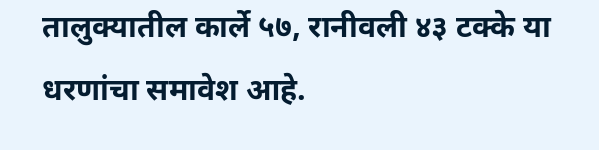तालुक्यातील कार्ले ५७, रानीवली ४३ टक्के या धरणांचा समावेश आहे.